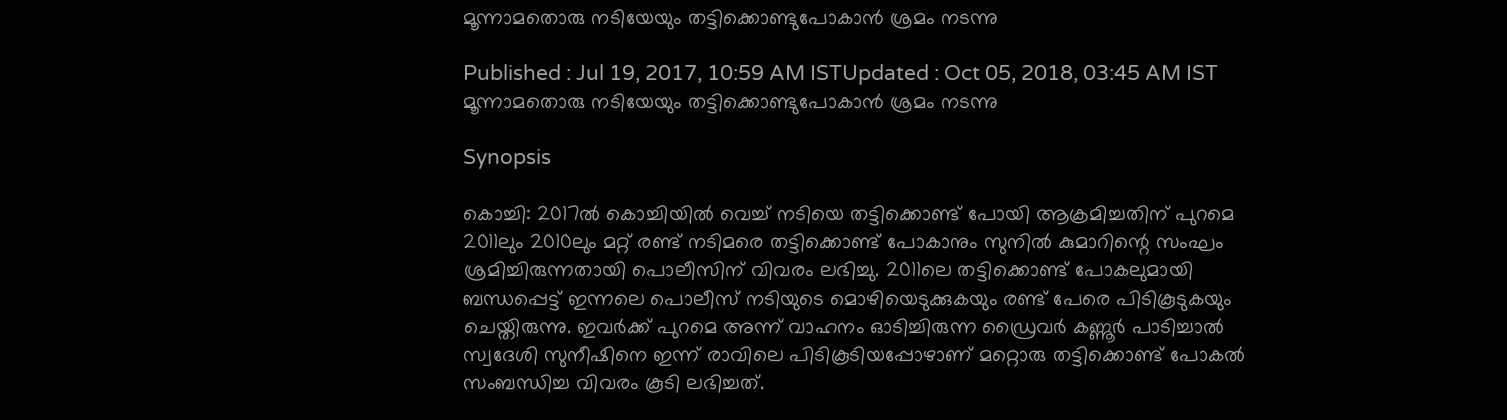മൂന്നാമതൊരു നടിയേയും തട്ടിക്കൊണ്ടുപോകാന്‍ ശ്രമം നടന്നു

Published : Jul 19, 2017, 10:59 AM ISTUpdated : Oct 05, 2018, 03:45 AM IST
മൂന്നാമതൊരു നടിയേയും തട്ടിക്കൊണ്ടുപോകാന്‍ ശ്രമം നടന്നു

Synopsis

കൊച്ചി: 2017ല്‍ കൊച്ചിയില്‍ വെച്ച് നടിയെ തട്ടിക്കൊണ്ട് പോയി ആക്രമിച്ചതിന് പുറമെ 2011ലും 2010ലും മറ്റ് രണ്ട് നടിമരെ തട്ടിക്കൊണ്ട് പോകാനും സുനില്‍ കുമാറിന്റെ സംഘം ശ്രമിച്ചിരുന്നതായി പൊലീസിന് വിവരം ലഭിച്ചു. 2011ലെ തട്ടിക്കൊണ്ട് പോകലുമായി ബന്ധപ്പെട്ട് ഇന്നലെ പൊലീസ് നടിയുടെ മൊഴിയെടുക്കുകയും രണ്ട് പേരെ പിടികൂടുകയും ചെയ്തിരുന്നു. ഇവര്‍ക്ക് പുറമെ അന്ന് വാഹനം ഓടിച്ചിരുന്ന ഡ്രൈവര്‍ കണ്ണൂര്‍ പാടിച്ചാല്‍ സ്വദേശി സുനീഷിനെ ഇന്ന് രാവിലെ പിടികൂടിയപ്പോഴാണ് മറ്റൊരു തട്ടിക്കൊണ്ട് പോകല്‍ സംബന്ധിച്ച വിവരം കൂടി ലഭിച്ചത്.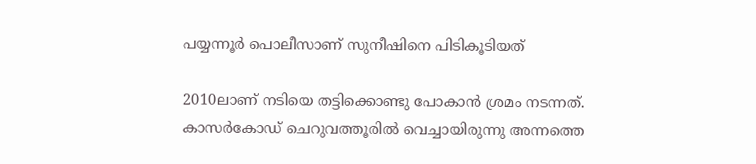പയ്യന്നൂര്‍ പൊലീസാണ് സുനീഷിനെ പിടികൂടിയത്

2010ലാണ് നടിയെ തട്ടിക്കൊണ്ടു പോകാന്‍ ശ്രമം നടന്നത്. കാസര്‍കോഡ് ചെറുവത്തൂരില്‍ വെച്ചായിരുന്നു അന്നത്തെ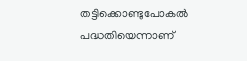തട്ടിക്കൊണ്ടുപോകല്‍ പദ്ധതിയെന്നാണ്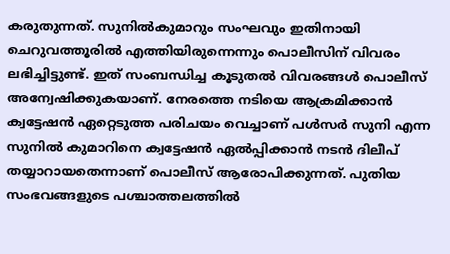കരുതുന്നത്. സുനില്‍കുമാറും സംഘവും ഇതിനായി ചെറുവത്തൂരില്‍ എത്തിയിരുന്നെന്നും പൊലീസിന് വിവരം ലഭിച്ചിട്ടുണ്ട്. ഇത് സംബന്ധിച്ച കൂടുതല്‍ വിവരങ്ങള്‍ പൊലീസ് അന്വേഷിക്കുകയാണ്. നേരത്തെ നടിയെ ആക്രമിക്കാന്‍ ക്വട്ടേഷന്‍ ഏറ്റെടുത്ത പരിചയം വെച്ചാണ് പള്‍സര്‍ സുനി എന്ന സുനില്‍ കുമാറിനെ ക്വട്ടേഷന്‍ ഏല്‍പ്പിക്കാന്‍ നടന്‍ ദിലീപ് തയ്യാറായതെന്നാണ് പൊലീസ് ആരോപിക്കുന്നത്. പുതിയ സംഭവങ്ങളുടെ പശ്ചാത്തലത്തില്‍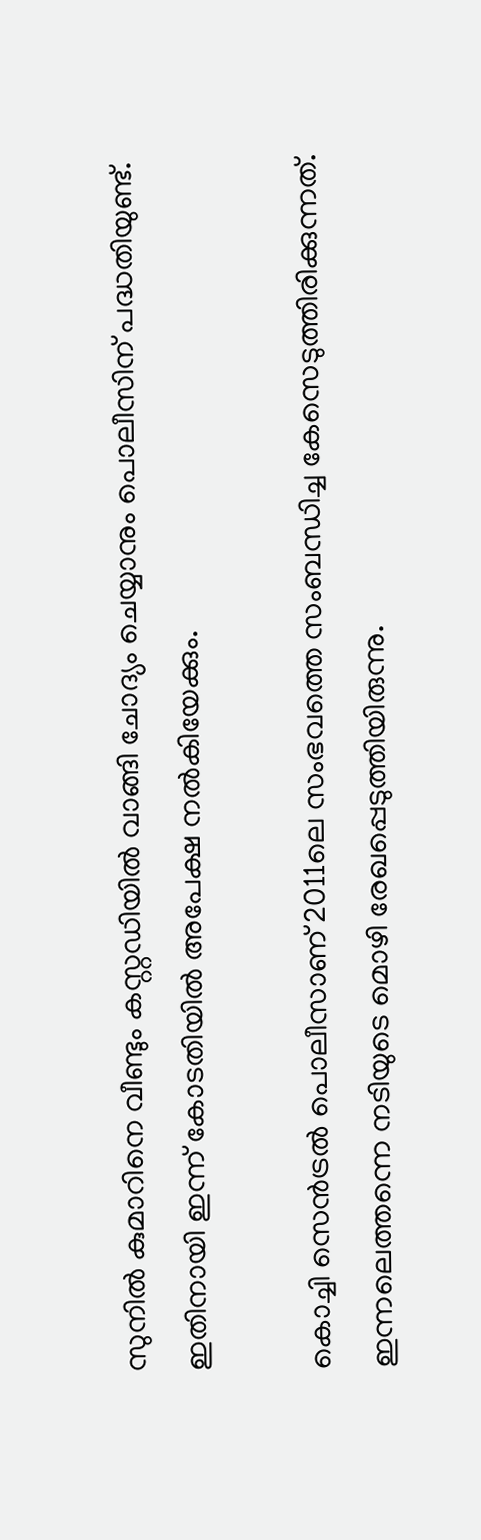സുനില്‍ കുമാറിനെ വീണ്ടും കസ്റ്റഡിയില്‍ വാങ്ങി ചോദ്യം ചെയ്യാനും പൊലീസിന് പദ്ധതിയുണ്ട്. ഇതിനായി ഇന്ന് കോടതിയില്‍ അപേക്ഷ നല്‍കിയേക്കും.

കൊച്ചി സെന്‍ട്രല്‍ പൊലീസാണ് 2011ലെ സംഭവത്തെ സംബന്ധിച്ച കേസെടുത്തിരിക്കുന്നത്. ഇന്നലെത്തന്നെ നടിയുടെ മൊഴി രേഖപ്പെടുത്തിയിരുന്നു.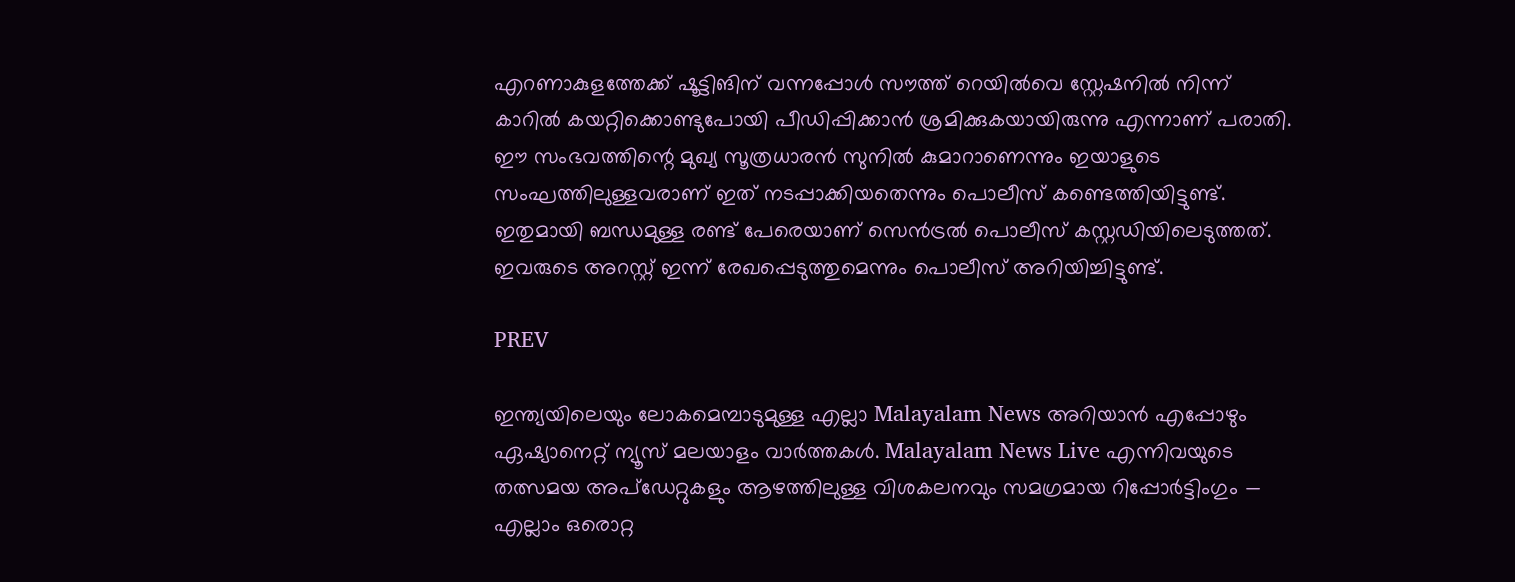എറണാകുളത്തേക്ക് ഷൂട്ടിങിന് വന്നപ്പോള്‍ സൗത്ത് റെയില്‍വെ സ്റ്റേഷനില്‍ നിന്ന് കാറില്‍ കയറ്റിക്കൊണ്ടുപോയി പീഡിപ്പിക്കാന്‍ ശ്രമിക്കുകയായിരുന്നു എന്നാണ് പരാതി. ഈ സംഭവത്തിന്റെ മുഖ്യ സൂത്രധാരന്‍ സുനില്‍ കുമാറാണെന്നും ഇയാളുടെ സംഘത്തിലുള്ളവരാണ് ഇത് നടപ്പാക്കിയതെന്നും പൊലീസ് കണ്ടെത്തിയിട്ടുണ്ട്. ഇതുമായി ബന്ധമുള്ള രണ്ട് പേരെയാണ് സെന്‍ട്രല്‍ പൊലീസ് കസ്റ്റഡിയിലെടുത്തത്. ഇവരുടെ അറസ്റ്റ് ഇന്ന് രേഖപ്പെടുത്തുമെന്നും പൊലീസ് അറിയിച്ചിട്ടുണ്ട്.

PREV

ഇന്ത്യയിലെയും ലോകമെമ്പാടുമുള്ള എല്ലാ Malayalam News അറിയാൻ എപ്പോഴും ഏഷ്യാനെറ്റ് ന്യൂസ് മലയാളം വാർത്തകൾ. Malayalam News Live എന്നിവയുടെ തത്സമയ അപ്‌ഡേറ്റുകളും ആഴത്തിലുള്ള വിശകലനവും സമഗ്രമായ റിപ്പോർട്ടിംഗും — എല്ലാം ഒരൊറ്റ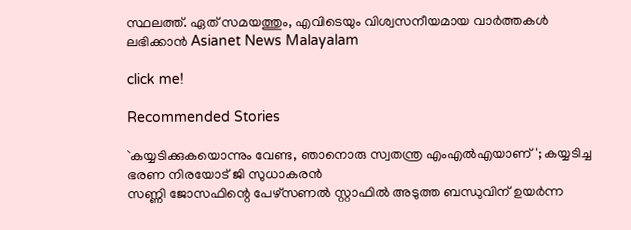സ്ഥലത്ത്. ഏത് സമയത്തും, എവിടെയും വിശ്വസനീയമായ വാർത്തകൾ ലഭിക്കാൻ Asianet News Malayalam

click me!

Recommended Stories

`കയ്യടിക്കുകയൊന്നും വേണ്ട, ഞാനൊരു സ്വതന്ത്ര എംഎൽഎയാണ്'; കയ്യടിച്ച ഭരണ നിരയോട് ജി സുധാകരൻ
സണ്ണി ജോസഫിന്റെ പേഴ്സണൽ സ്റ്റാഫിൽ അടുത്ത ബന്ധുവിന് ഉയർന്ന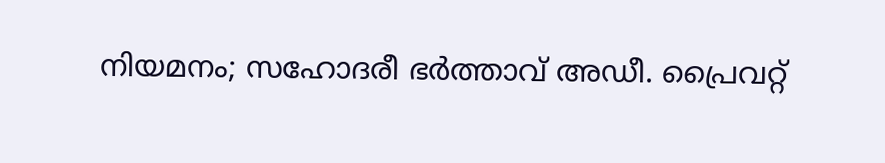നിയമനം; സഹോദരീ ഭർത്താവ് അഡീ. പ്രൈവറ്റ്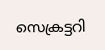സെക്രട്ടറി